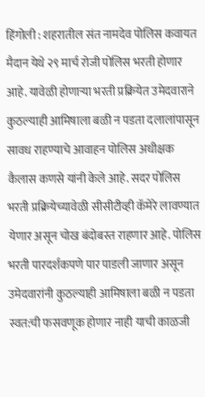हिंगोली : शहरातील संत नामदेव पोलिस कवायत मैदान येथे २९ मार्च रोजी पोलिस भरती होणार आहे. यावेळी होणाऱ्या भरती प्रक्रियेत उमेदवाराने कुठल्याही आमिषाला बळी न पडता दलालांपासून सावध राहण्याचे आवाहन पोलिस अधीक्षक कैलास कणसे यांनी केले आहे. सदर पोलिस भरती प्रक्रियेच्यावेळी सीसीटीव्ही कॅमेरे लावण्यात येणार असून चोख बंदोबस्त राहणार आहे. पोलिस भरती पारदर्शकपणे पार पाडली जाणार असून उमेदवारांनी कुठल्याही आमिषाला बळी न पडता स्वत:ची फसवणूक होणार नाही याची काळजी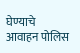घेण्याचे आवाहन पोलिस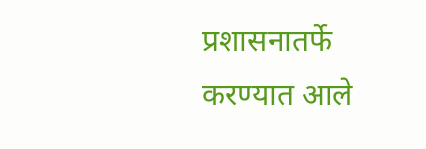प्रशासनातर्फे करण्यात आले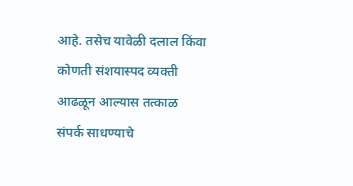आहे. तसेच यावेळी दलाल किंवा कोणती संशयास्पद व्यक्ती आढळून आल्यास तत्काळ संपर्क साधण्याचे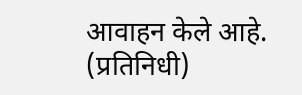आवाहन केले आहे. (प्रतिनिधी)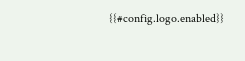{{#config.logo.enabled}}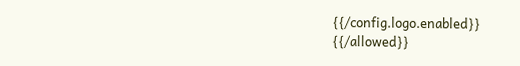{{/config.logo.enabled}}
{{/allowed}}